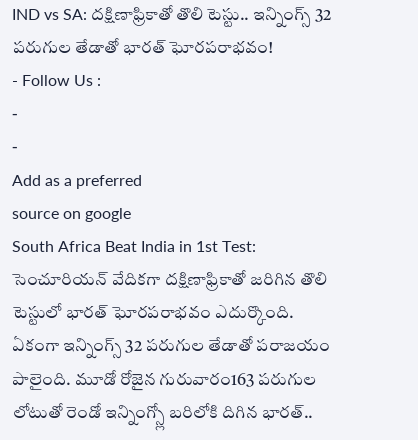IND vs SA: దక్షిణాఫ్రికాతో తొలి టెస్టు.. ఇన్నింగ్స్ 32 పరుగుల తేడాతో భారత్ ఘోరపరాభవం!
- Follow Us :
-
-
Add as a preferred
source on google
South Africa Beat India in 1st Test: సెంచూరియన్ వేదికగా దక్షిణాఫ్రికాతో జరిగిన తొలి టెస్టులో భారత్ ఘోరపరాభవం ఎదుర్కొంది. ఏకంగా ఇన్నింగ్స్ 32 పరుగుల తేడాతో పరాజయం పాలైంది. మూడో రోజైన గురువారం163 పరుగుల లోటుతో రెండో ఇన్నింగ్స్లో బరిలోకి దిగిన భారత్..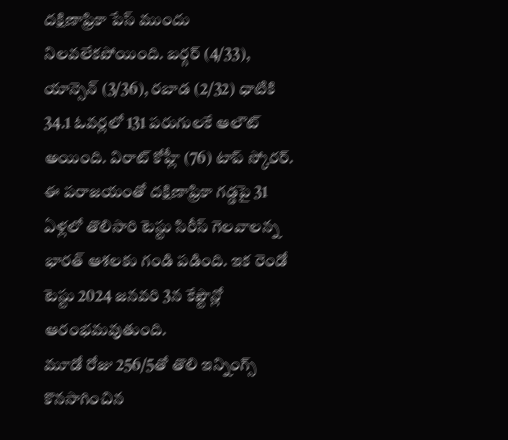దక్షిణాఫ్రికా పేస్ ముందు నిలవలేకపోయింది. బర్గర్ (4/33), యాన్సెన్ (3/36), రబాడ (2/32) ధాటికి 34.1 ఓవర్లలో 131 పరుగులకే ఆలౌట్ అయింది. విరాట్ కోహ్లీ (76) టాప్ స్కోరర్. ఈ పరాజయంతో దక్షిణాఫ్రికా గడ్డపై 31 ఏళ్లలో తొలిసారి టెస్టు సిరీస్ గెలవాలన్న భారత్ ఆశలకు గండి పడింది. ఇక రెండో టెస్టు 2024 జనవరి 3న కేప్టౌన్లో ఆరంభమవుతుంది.
మూడో రోజు 256/5తో తొలి ఇన్నింగ్స్ కొనసాగించిన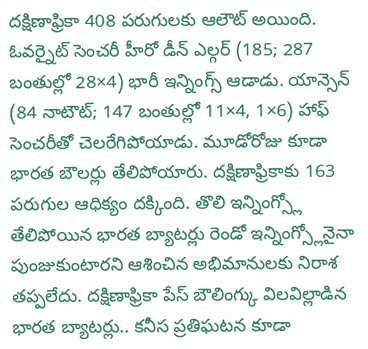దక్షిణాఫ్రికా 408 పరుగులకు ఆలౌట్ అయింది. ఓవర్నైట్ సెంచరీ హీరో డీన్ ఎల్గర్ (185; 287 బంతుల్లో 28×4) భారీ ఇన్నింగ్స్ ఆడాడు. యాన్సెన్ (84 నాటౌట్; 147 బంతుల్లో 11×4, 1×6) హాఫ్ సెంచరీతో చెలరేగిపోయాడు. మూడోరోజు కూడా భారత బౌలర్లు తేలిపోయారు. దక్షిణాఫ్రికాకు 163 పరుగుల ఆధిక్యం దక్కింది. తొలి ఇన్నింగ్స్లో తేలిపోయిన భారత బ్యాటర్లు రెండో ఇన్నింగ్స్లోనైనా పుంజుకుంటారని ఆశించిన అభిమానులకు నిరాశ తప్పలేదు. దక్షిణాఫ్రికా పేస్ బౌలింగ్కు విలవిల్లాడిన భారత బ్యాటర్లు.. కనీస ప్రతిఘటన కూడా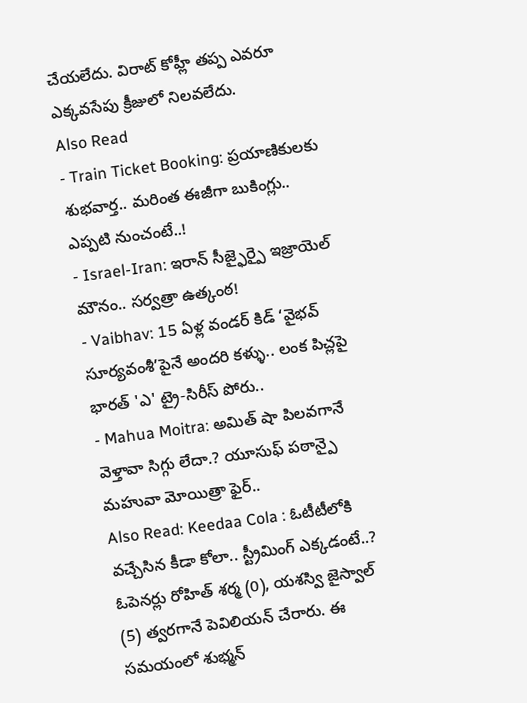చేయలేదు. విరాట్ కోహ్లీ తప్ప ఎవరూ ఎక్కవసేపు క్రీజులో నిలవలేదు.
Also Read
- Train Ticket Booking: ప్రయాణికులకు శుభవార్త.. మరింత ఈజీగా బుకింగ్లు.. ఎప్పటి నుంచంటే..!
- Israel-Iran: ఇరాన్ సీజ్ఫైర్పై ఇజ్రాయెల్ మౌనం.. సర్వత్రా ఉత్కంఠ!
- Vaibhav: 15 ఏళ్ల వండర్ కిడ్ ‘వైభవ్ సూర్యవంశీ’పైనే అందరి కళ్ళు.. లంక పిచ్లపై భారత్ 'ఎ' ట్రై-సిరీస్ పోరు..
- Mahua Moitra: అమిత్ షా పిలవగానే వెళ్తావా సిగ్గు లేదా.? యూసుఫ్ పఠాన్పై మహువా మోయిత్రా ఫైర్..
Also Read: Keedaa Cola : ఓటీటీలోకి వచ్చేసిన కీడా కోలా.. స్ట్రీమింగ్ ఎక్కడంటే..?
ఓపెనర్లు రోహిత్ శర్మ (0), యశస్వి జైస్వాల్ (5) త్వరగానే పెవిలియన్ చేరారు. ఈ సమయంలో శుభ్మన్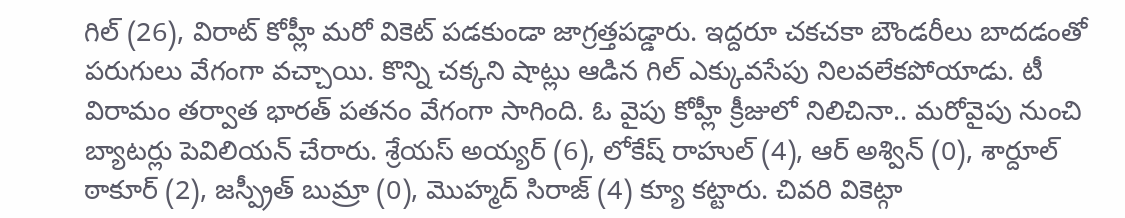గిల్ (26), విరాట్ కోహ్లీ మరో వికెట్ పడకుండా జాగ్రత్తపడ్డారు. ఇద్దరూ చకచకా బౌండరీలు బాదడంతో పరుగులు వేగంగా వచ్చాయి. కొన్ని చక్కని షాట్లు ఆడిన గిల్ ఎక్కువసేపు నిలవలేకపోయాడు. టీ విరామం తర్వాత భారత్ పతనం వేగంగా సాగింది. ఓ వైపు కోహ్లీ క్రీజులో నిలిచినా.. మరోవైపు నుంచి బ్యాటర్లు పెవిలియన్ చేరారు. శ్రేయస్ అయ్యర్ (6), లోకేష్ రాహుల్ (4), ఆర్ అశ్విన్ (0), శార్దూల్ ఠాకూర్ (2), జస్ప్రీత్ బుమ్రా (0), మొహ్మద్ సిరాజ్ (4) క్యూ కట్టారు. చివరి వికెట్గా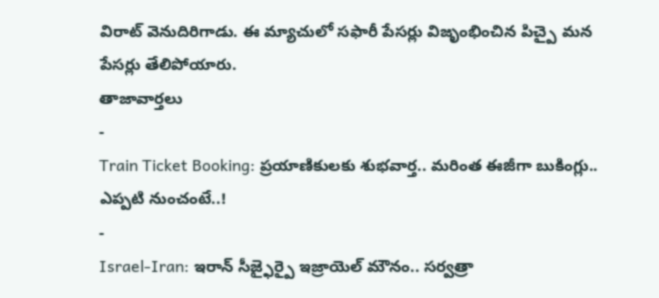విరాట్ వెనుదిరిగాడు. ఈ మ్యాచులో సఫారీ పేసర్లు విజృంభించిన పిచ్పై మన పేసర్లు తేలిపోయారు.
తాజావార్తలు
-
Train Ticket Booking: ప్రయాణికులకు శుభవార్త.. మరింత ఈజీగా బుకింగ్లు.. ఎప్పటి నుంచంటే..!
-
Israel-Iran: ఇరాన్ సీజ్ఫైర్పై ఇజ్రాయెల్ మౌనం.. సర్వత్రా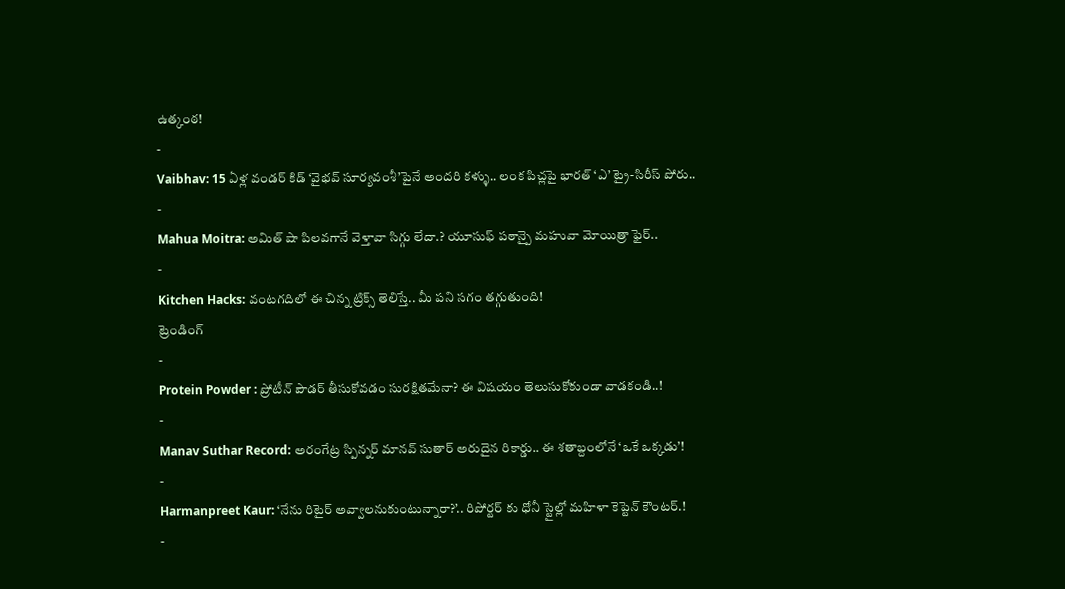ఉత్కంఠ!
-
Vaibhav: 15 ఏళ్ల వండర్ కిడ్ ‘వైభవ్ సూర్యవంశీ’పైనే అందరి కళ్ళు.. లంక పిచ్లపై భారత్ ‘ఎ’ ట్రై-సిరీస్ పోరు..
-
Mahua Moitra: అమిత్ షా పిలవగానే వెళ్తావా సిగ్గు లేదా.? యూసుఫ్ పఠాన్పై మహువా మోయిత్రా ఫైర్..
-
Kitchen Hacks: వంటగదిలో ఈ చిన్న ట్రిక్స్ తెలిస్తే.. మీ పని సగం తగ్గుతుంది!
ట్రెండింగ్
-
Protein Powder : ప్రోటీన్ పౌడర్ తీసుకోవడం సురక్షితమేనా? ఈ విషయం తెలుసుకోకుండా వాడకండి..!
-
Manav Suthar Record: అరంగేట్ర స్పిన్నర్ మానవ్ సుతార్ అరుదైన రికార్డు.. ఈ శతాబ్దంలోనే ‘ఒకే ఒక్కడు’!
-
Harmanpreet Kaur: ‘నేను రిటైర్ అవ్వాలనుకుంటున్నారా?’.. రిపోర్టర్ కు ధోనీ స్టైల్లో మహిళా కెప్టెన్ కౌంటర్.!
-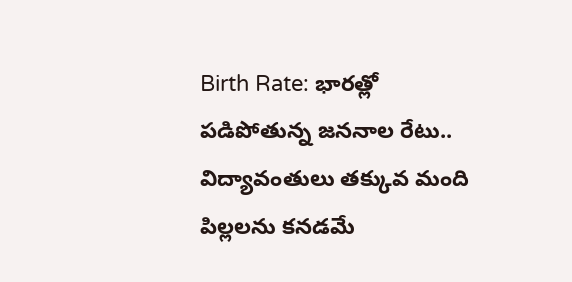Birth Rate: భారత్లో పడిపోతున్న జననాల రేటు.. విద్యావంతులు తక్కువ మంది పిల్లలను కనడమే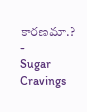కారణమా.?
-
Sugar Cravings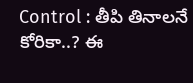Control : తీపి తినాలనే కోరికా..? ఈ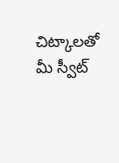చిట్కాలతో మీ స్వీట్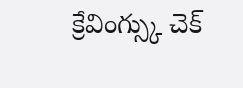క్రేవింగ్స్కు చెక్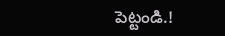పెట్టండి.!